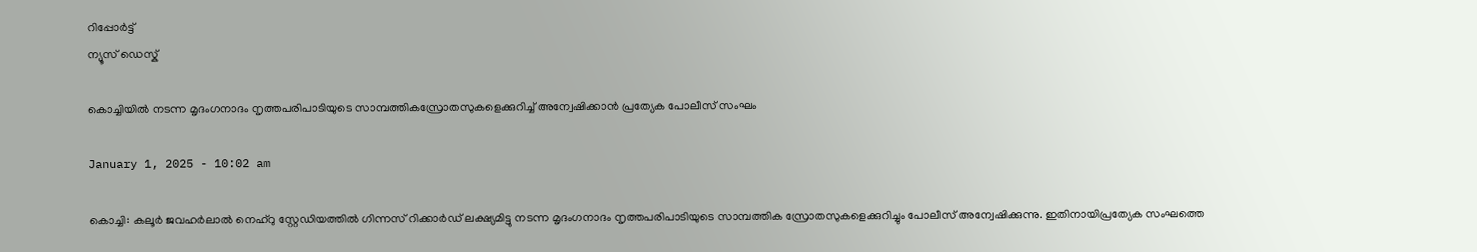റിപ്പോര്‍ട്ട്
ന്യൂസ് ഡെസ്ക്

കൊച്ചിയിൽ നടന്ന മൃദംഗനാദം നൃത്തപരിപാടിയുടെ സാമ്പത്തികസ്രോതസുകളെക്കുറിച്ച് അന്വേഷിക്കാൻ പ്രത്യേക പോലീസ് സംഘം

January 1, 2025 - 10:02 am

കൊച്ചി: കലൂര്‍ ജവഹര്‍ലാല്‍ നെഹ്‌റു സ്റ്റേഡിയത്തില്‍ ഗിന്നസ് റിക്കാര്‍ഡ് ലക്ഷ്യമിട്ടു നടന്ന മൃദംഗനാദം നൃത്തപരിപാടിയുടെ സാമ്പത്തിക സ്രോതസുകളെക്കുറിച്ചും പോലീസ് അന്വേഷിക്കുന്നു. ഇതിനായിപ്രത്യേക സംഘത്തെ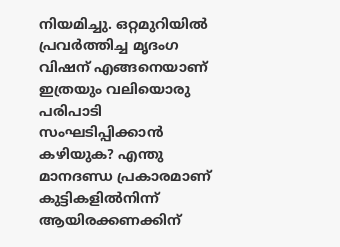നിയമിച്ചു. ഒറ്റമുറിയില്‍ പ്രവര്‍ത്തിച്ച മൃദംഗ വിഷന് എങ്ങനെയാണ് ഇത്രയും വലിയൊരു പരിപാടി സംഘടിപ്പിക്കാന്‍ കഴിയുക? എന്തു മാനദണ്ഡ പ്രകാരമാണ് കുട്ടികളില്‍നിന്ന് ആയിരക്കണക്കിന്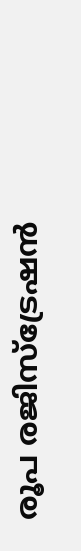രൂപ രജിസ്‌ട്രേഷന്‍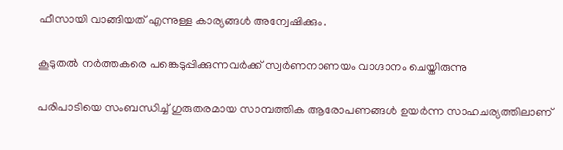ഫീസായി വാങ്ങിയത് എന്നുള്ള കാര്യങ്ങള്‍ അന്വേഷിക്കും.

കൂടുതല്‍ നര്‍ത്തകരെ പങ്കെടുപ്പിക്കുന്നവര്‍ക്ക് സ്വര്‍ണനാണയം വാഗ്ദാനം ചെയ്തിരുന്നു

പരിപാടിയെ സംബന്ധിച്ച്‌ ഗുരുതരമായ സാമ്പത്തിക ആരോപണങ്ങള്‍ ഉയര്‍ന്ന സാഹചര്യത്തിലാണ്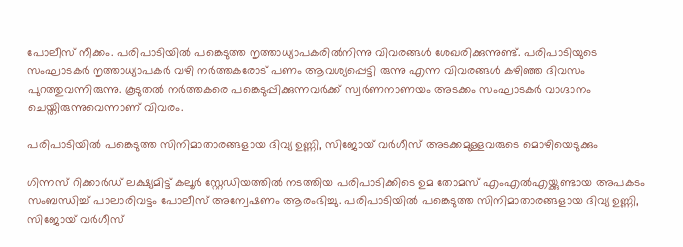പോലീസ് നീക്കം. പരിപാടിയില്‍ പങ്കെടുത്ത നൃത്താധ്യാപകരില്‍നിന്നു വിവരങ്ങള്‍ ശേഖരിക്കുന്നുണ്ട്. പരിപാടിയുടെ സംഘാടകര്‍ നൃത്താധ്യാപകര്‍ വഴി നര്‍ത്തകരോട് പണം ആവശ്യപ്പെട്ടി രുന്നു എന്ന വിവരങ്ങള്‍ കഴിഞ്ഞ ദിവസം പുറത്തുവന്നിരുന്നു. കൂടുതല്‍ നര്‍ത്തകരെ പങ്കെടുപ്പിക്കുന്നവര്‍ക്ക് സ്വര്‍ണനാണയം അടക്കം സംഘാടകര്‍ വാഗ്ദാനം ചെയ്തിരുന്നുവെന്നാണ് വിവരം.

പരിപാടിയില്‍ പങ്കെടുത്ത സിനിമാതാരങ്ങളായ ദിവ്യ ഉണ്ണി, സിജോയ് വര്‍ഗീസ് അടക്കമുള്ളവരുടെ മൊഴിയെടുക്കും

ഗിന്നസ് റിക്കാര്‍ഡ് ലക്ഷ്യമിട്ട് കലൂര്‍ സ്റ്റേഡിയത്തില്‍ നടത്തിയ പരിപാടിക്കിടെ ഉമ തോമസ് എംഎല്‍എയ്ക്കുണ്ടായ അപകടം സംബന്ധിച്ച്‌ പാലാരിവട്ടം പോലീസ് അന്വേഷണം ആരംഭിച്ചു. പരിപാടിയില്‍ പങ്കെടുത്ത സിനിമാതാരങ്ങളായ ദിവ്യ ഉണ്ണി, സിജോയ് വര്‍ഗീസ്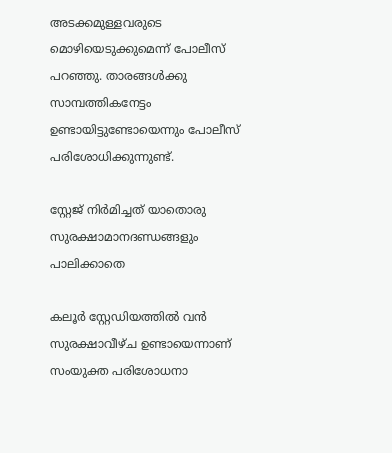അടക്കമുള്ളവരുടെ മൊഴിയെടുക്കുമെന്ന് പോലീസ് പറഞ്ഞു. താരങ്ങള്‍ക്കു സാമ്പത്തികനേട്ടം ഉണ്ടായിട്ടുണ്ടോയെന്നും പോലീസ് പരിശോധിക്കുന്നുണ്ട്.

സ്റ്റേജ് നിര്‍മിച്ചത് യാതൊരു സുരക്ഷാമാനദണ്ഡങ്ങളും പാലിക്കാതെ

കലൂര്‍ സ്റ്റേഡിയത്തില്‍ വന്‍ സുരക്ഷാവീഴ്ച ഉണ്ടായെന്നാണ് സംയുക്ത പരിശോധനാ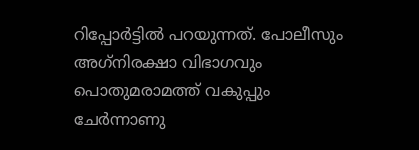റിപ്പോര്‍ട്ടില്‍ പറയുന്നത്. പോലീസും അഗ്‌നിരക്ഷാ വിഭാഗവും പൊതുമരാമത്ത് വകുപ്പും ചേര്‍ന്നാണു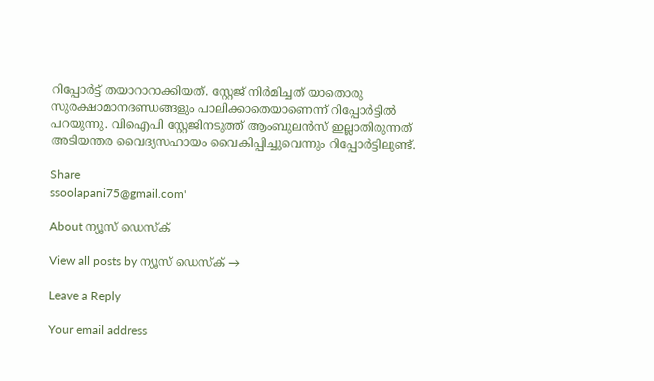റിപ്പോര്‍ട്ട് തയാറാറാക്കിയത്. സ്റ്റേജ് നിര്‍മിച്ചത് യാതൊരു സുരക്ഷാമാനദണ്ഡങ്ങളും പാലിക്കാതെയാണെന്ന് റിപ്പോര്‍ട്ടില്‍ പറയുന്നു. വിഐപി സ്റ്റേജിനടുത്ത് ആംബുലന്‍സ് ഇല്ലാതിരുന്നത് അടിയന്തര വൈദ്യസഹായം വൈകിപ്പിച്ചുവെന്നും റിപ്പോര്‍ട്ടിലുണ്ട്.

Share
ssoolapani75@gmail.com'

About ന്യൂസ് ഡെസ്ക്

View all posts by ന്യൂസ് ഡെസ്ക് →

Leave a Reply

Your email address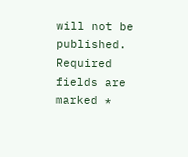will not be published. Required fields are marked *